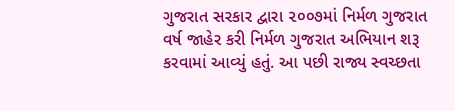ગુજરાત સરકાર દ્વારા ૨૦૦૭માં નિર્મળ ગુજરાત વર્ષ જાહેર કરી નિર્મળ ગુજરાત અભિયાન શરૂ કરવામાં આવ્યું હતું. આ પછી રાજ્ય સ્વચ્છતા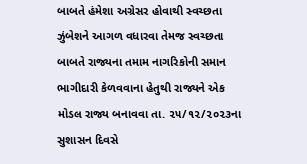બાબતે હંમેશા અગ્રેસર હોવાથી સ્વચ્છતા ઝુંબેશને આગળ વધારવા તેમજ સ્વચ્છતા બાબતે રાજ્યના તમામ નાગરિકોની સમાન ભાગીદારી કેળવવાના હેતુથી રાજ્યને એક મોડલ રાજ્ય બનાવવા તા. ૨૫/૧૨/૨૦૨૩ના સુશાસન દિવસે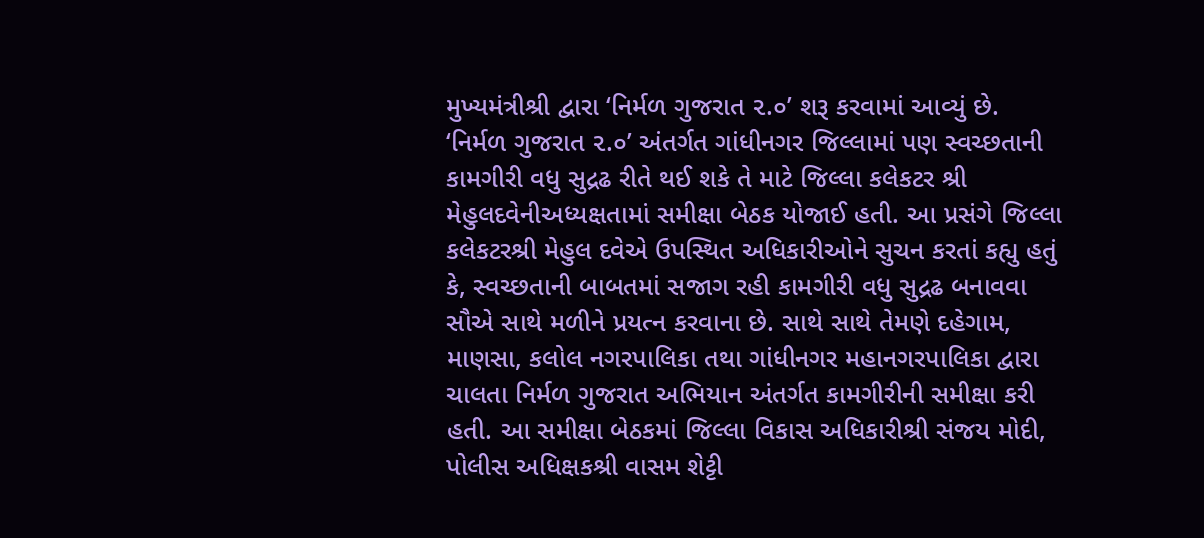મુખ્યમંત્રીશ્રી દ્વારા ‘નિર્મળ ગુજરાત ૨.૦’ શરૂ કરવામાં આવ્યું છે.
‘નિર્મળ ગુજરાત ૨.૦’ અંતર્ગત ગાંધીનગર જિલ્લામાં પણ સ્વચ્છતાની કામગીરી વધુ સુદ્રઢ રીતે થઈ શકે તે માટે જિલ્લા કલેકટર શ્રી મેહુલદવેનીઅધ્યક્ષતામાં સમીક્ષા બેઠક યોજાઈ હતી. આ પ્રસંગે જિલ્લા કલેકટરશ્રી મેહુલ દવેએ ઉપસ્થિત અધિકારીઓને સુચન કરતાં કહ્યુ હતું કે, સ્વચ્છતાની બાબતમાં સજાગ રહી કામગીરી વધુ સુદ્રઢ બનાવવા સૌએ સાથે મળીને પ્રયત્ન કરવાના છે. સાથે સાથે તેમણે દહેગામ, માણસા, કલોલ નગરપાલિકા તથા ગાંધીનગર મહાનગરપાલિકા દ્વારા ચાલતા નિર્મળ ગુજરાત અભિયાન અંતર્ગત કામગીરીની સમીક્ષા કરી હતી. આ સમીક્ષા બેઠકમાં જિલ્લા વિકાસ અધિકારીશ્રી સંજય મોદી, પોલીસ અધિક્ષકશ્રી વાસમ શેટ્ટી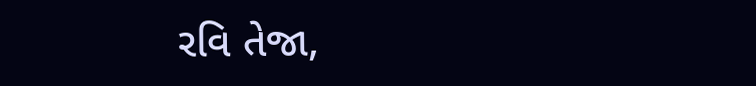રવિ તેજા,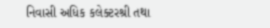નિવાસી અધિક કલેક્ટરશ્રી તથા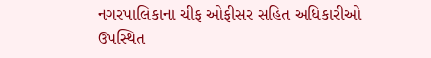નગરપાલિકાના ચીફ ઓફીસર સહિત અધિકારીઓ ઉપસ્થિત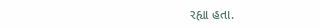રહ્યા હતા.